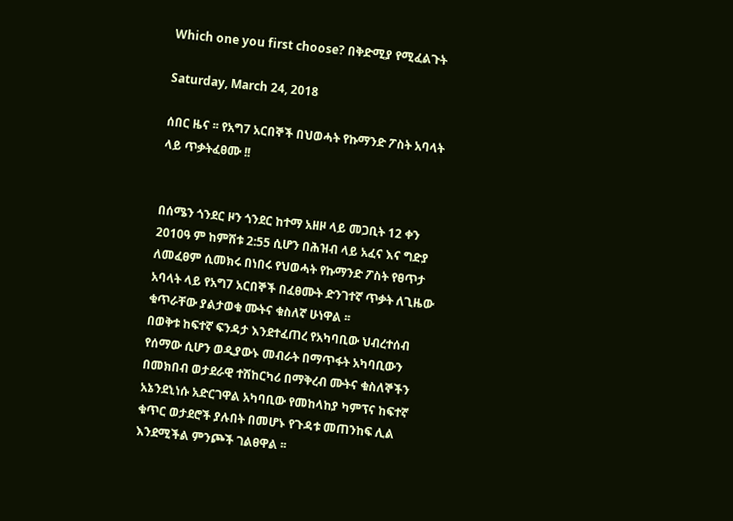Which one you first choose? በቅድሚያ የሚፈልጉት

Saturday, March 24, 2018

ሰበር ዜና ፡፡ የአግ7 አርበኞች በህወሓት የኩማንድ ፖስት አባላት ላይ ጥቃትፈፀሙ !!


በሰሜን ጎንደር ዞን ጎንደር ከተማ አዘዞ ላይ መጋቢት 12 ቀን 2010ዓ ም ከምሽቱ 2:55 ሲሆን በሕዝብ ላይ አፈና እና ግድያ ለመፈፀም ሲመክሩ በነበሩ የህወሓት የኩማንድ ፖስት የፀጥታ አባላት ላይ የአግ7 አርበኞች በፈፀሙት ድንገተኛ ጥቃት ለጊዜው ቁጥራቸው ያልታወቁ ሙትና ቁስለኛ ሁነዋል ፡፡
በወቅቱ ከፍተኛ ፍንዳታ እንደተፈጠረ የአካባቢው ህብረተሰብ የሰማው ሲሆን ወዲያውኑ መብራት በማጥፋት አካባቢውን በመክበብ ወታደራዊ ተሽከርካሪ በማቅረብ ሙትና ቁስለኞችን አኔንደኒነሱ አድርገዋል አካባቢው የመከላከያ ካምፕና ከፍተኛ ቁጥር ወታደሮች ያሉበት በመሆኑ የጉዳቱ መጠንከፍ ሊል እንደሚችል ምንጮች ገልፀዋል ፡፡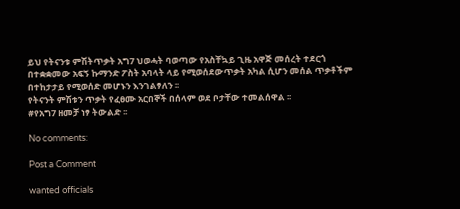ይህ የትናንቱ ምሽትጥቃት አግ7 ህወሓት ባወጣው የአስቸኳይ ጊዜ አዋጅ መሰረት ተደርጎ በተቋቋመው አፍኝ ኩማንድ ፖስት አባላት ላይ የሚወሰደውጥቃት አካል ሲሆን መሰል ጥቃቶችም በተከታታይ የሚወሰድ መሆኑን እንገልፃለን ፡፡
የትናንት ምሽቱን ጥቃት የፈፀሙ አርበኞች በሰላም ወደ ቦታቸው ተመልሰዋል ፡፡
#የአግ7 ዘመቻ ነፃ ትውልድ ፡፡

No comments:

Post a Comment

wanted officials